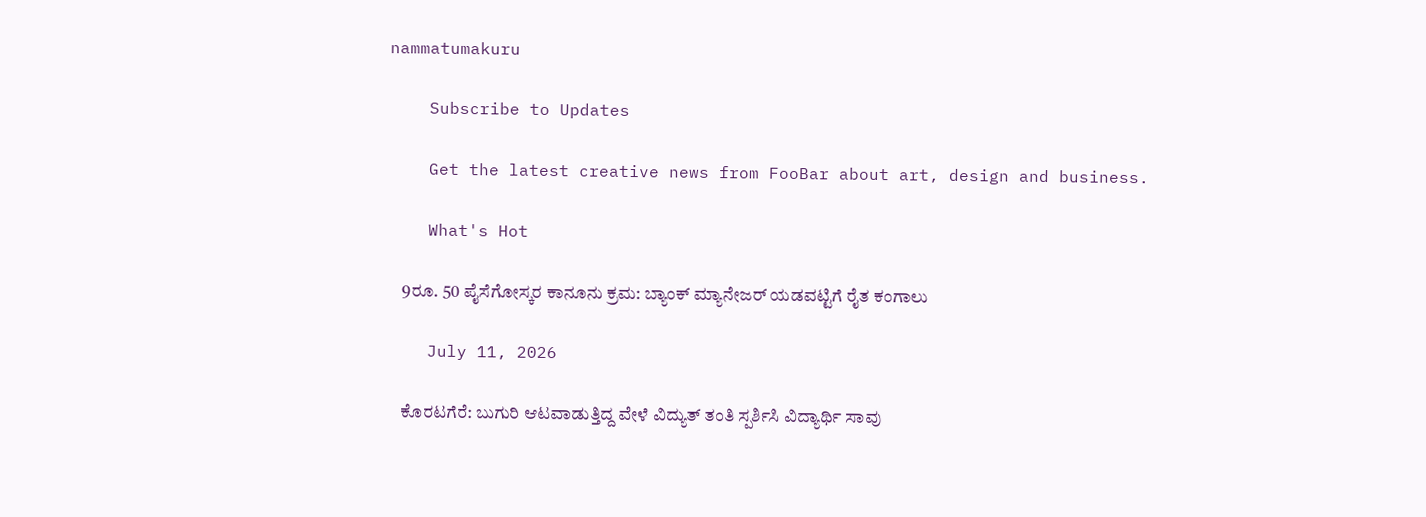nammatumakuru

    Subscribe to Updates

    Get the latest creative news from FooBar about art, design and business.

    What's Hot

    9ರೂ. 50 ಪೈಸೆಗೋಸ್ಕರ ಕಾನೂನು ಕ್ರಮ: ಬ್ಯಾಂಕ್ ಮ್ಯಾನೇಜರ್ ಯಡವಟ್ಟಿಗೆ ರೈತ ಕಂಗಾಲು

    July 11, 2026

    ಕೊರಟಗೆರೆ: ಬುಗುರಿ ಆಟವಾಡುತ್ತಿದ್ದ ವೇಳೆ ವಿದ್ಯುತ್ ತಂತಿ ಸ್ಪರ್ಶಿಸಿ ವಿದ್ಯಾರ್ಥಿ ಸಾವು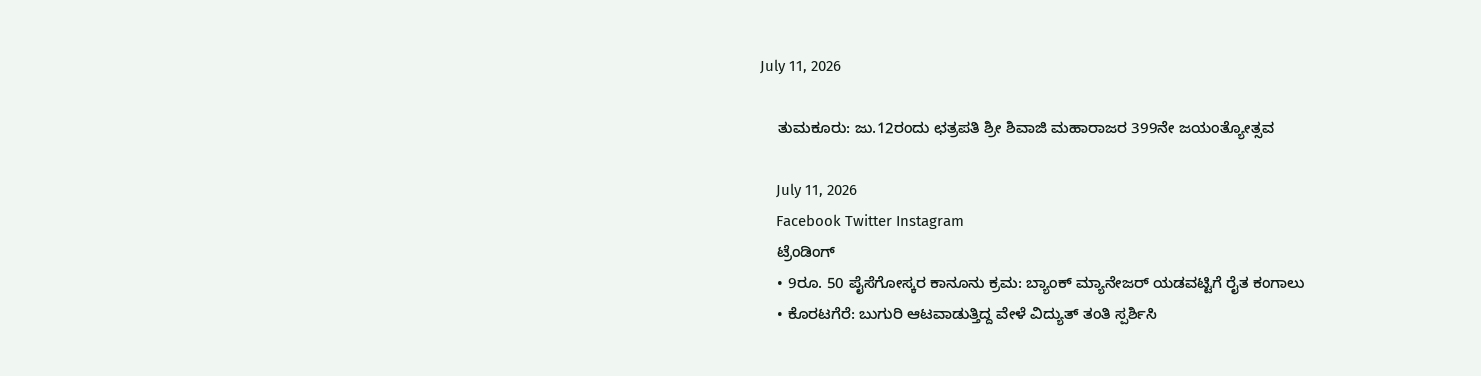July 11, 2026

    ತುಮಕೂರು: ಜು.12ರಂದು ಛತ್ರಪತಿ ಶ್ರೀ ಶಿವಾಜಿ ಮಹಾರಾಜರ 399ನೇ ಜಯಂತ್ಯೋತ್ಸವ

    July 11, 2026
    Facebook Twitter Instagram
    ಟ್ರೆಂಡಿಂಗ್
    • 9ರೂ. 50 ಪೈಸೆಗೋಸ್ಕರ ಕಾನೂನು ಕ್ರಮ: ಬ್ಯಾಂಕ್ ಮ್ಯಾನೇಜರ್ ಯಡವಟ್ಟಿಗೆ ರೈತ ಕಂಗಾಲು
    • ಕೊರಟಗೆರೆ: ಬುಗುರಿ ಆಟವಾಡುತ್ತಿದ್ದ ವೇಳೆ ವಿದ್ಯುತ್ ತಂತಿ ಸ್ಪರ್ಶಿಸಿ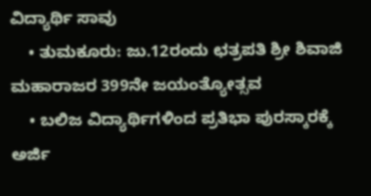ವಿದ್ಯಾರ್ಥಿ ಸಾವು
    • ತುಮಕೂರು: ಜು.12ರಂದು ಛತ್ರಪತಿ ಶ್ರೀ ಶಿವಾಜಿ ಮಹಾರಾಜರ 399ನೇ ಜಯಂತ್ಯೋತ್ಸವ
    • ಬಲಿಜ ವಿದ್ಯಾರ್ಥಿಗಳಿಂದ ಪ್ರತಿಭಾ ಪುರಸ್ಕಾರಕ್ಕೆ ಅರ್ಜಿ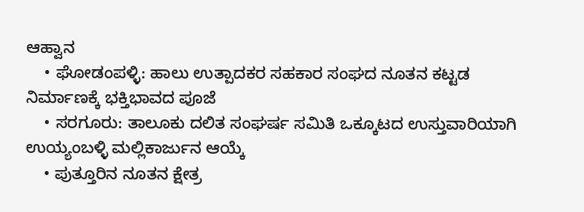ಆಹ್ವಾನ
    • ಘೋಡಂಪಳ್ಳಿ: ಹಾಲು ಉತ್ಪಾದಕರ ಸಹಕಾರ ಸಂಘದ ನೂತನ ಕಟ್ಟಡ ನಿರ್ಮಾಣಕ್ಕೆ ಭಕ್ತಿಭಾವದ ಪೂಜೆ
    • ಸರಗೂರು: ತಾಲೂಕು ದಲಿತ ಸಂಘರ್ಷ ಸಮಿತಿ ಒಕ್ಕೂಟದ ಉಸ್ತುವಾರಿಯಾಗಿ ಉಯ್ಯಂಬಳ್ಳಿ ಮಲ್ಲಿಕಾರ್ಜುನ ಆಯ್ಕೆ
    • ಪುತ್ತೂರಿನ ನೂತನ ಕ್ಷೇತ್ರ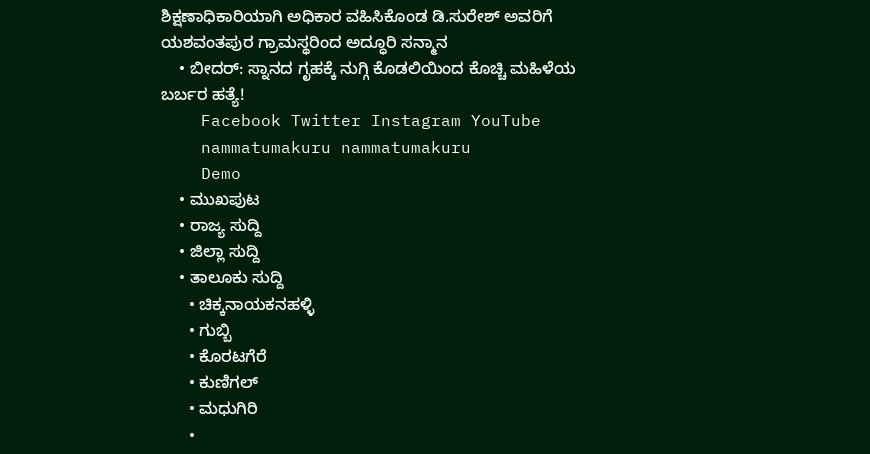ಶಿಕ್ಷಣಾಧಿಕಾರಿಯಾಗಿ ಅಧಿಕಾರ ವಹಿಸಿಕೊಂಡ ಡಿ.ಸುರೇಶ್ ಅವರಿಗೆ ಯಶವಂತಪುರ ಗ್ರಾಮಸ್ಥರಿಂದ ಅದ್ಧೂರಿ ಸನ್ಮಾನ
    • ಬೀದರ್: ಸ್ನಾನದ ಗೃಹಕ್ಕೆ ನುಗ್ಗಿ ಕೊಡಲಿಯಿಂದ ಕೊಚ್ಚಿ ಮಹಿಳೆಯ ಬರ್ಬರ ಹತ್ಯೆ!
    Facebook Twitter Instagram YouTube
    nammatumakuru nammatumakuru
    Demo
    • ಮುಖಪುಟ
    • ರಾಜ್ಯ ಸುದ್ದಿ
    • ಜಿಲ್ಲಾ ಸುದ್ದಿ
    • ತಾಲೂಕು ಸುದ್ದಿ
      • ಚಿಕ್ಕನಾಯಕನಹಳ್ಳಿ
      • ಗುಬ್ಬಿ
      • ಕೊರಟಗೆರೆ
      • ಕುಣಿಗಲ್
      • ಮಧುಗಿರಿ
      •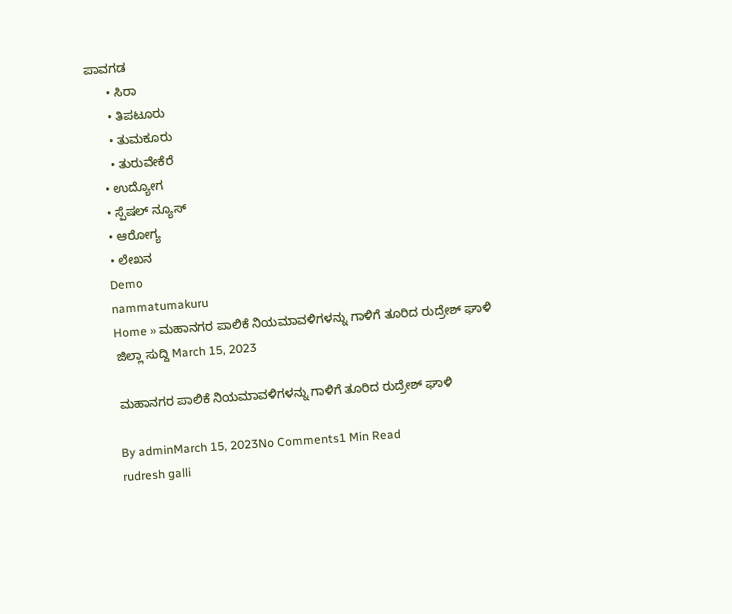ಪಾವಗಡ
      • ಸಿರಾ
      • ತಿಪಟೂರು
      • ತುಮಕೂರು
      • ತುರುವೇಕೆರೆ
    • ಉದ್ಯೋಗ
    • ಸ್ಪೆಷಲ್ ನ್ಯೂಸ್
    • ಆರೋಗ್ಯ
    • ಲೇಖನ
    Demo
    nammatumakuru
    Home » ಮಹಾನಗರ ಪಾಲಿಕೆ ನಿಯಮಾವಳಿಗಳನ್ನು ಗಾಳಿಗೆ ತೂರಿದ ರುದ್ರೇಶ್ ಘಾಳಿ
    ಜಿಲ್ಲಾ ಸುದ್ದಿ March 15, 2023

    ಮಹಾನಗರ ಪಾಲಿಕೆ ನಿಯಮಾವಳಿಗಳನ್ನು ಗಾಳಿಗೆ ತೂರಿದ ರುದ್ರೇಶ್ ಘಾಳಿ

    By adminMarch 15, 2023No Comments1 Min Read
    rudresh galli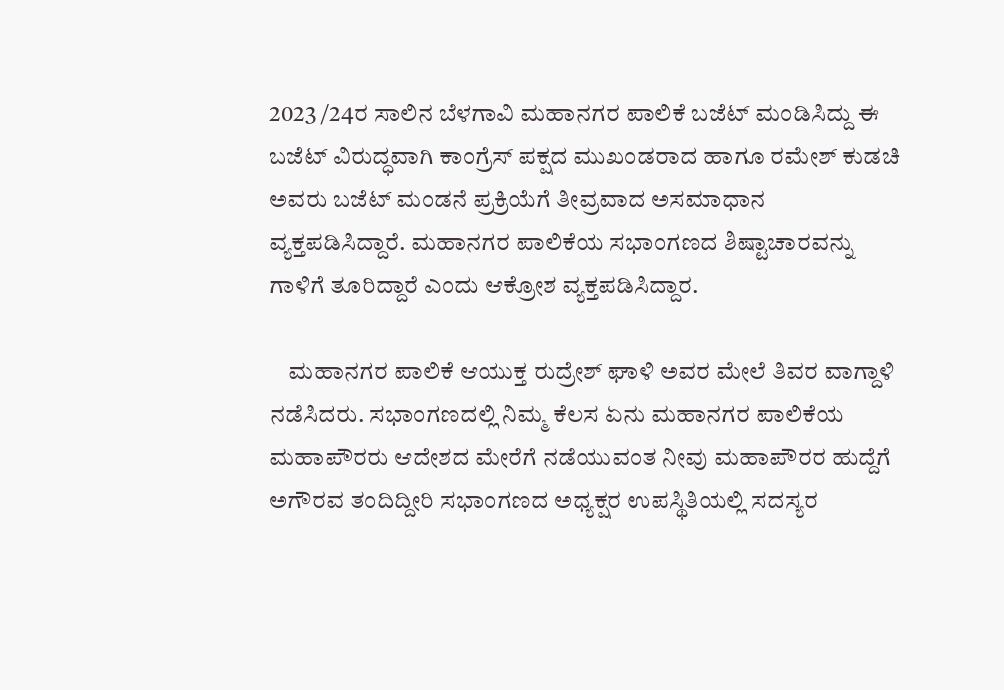2023 /24ರ ಸಾಲಿನ ಬೆಳಗಾವಿ ಮಹಾನಗರ ಪಾಲಿಕೆ ಬಜೆಟ್ ಮಂಡಿಸಿದ್ದು ಈ ಬಜೆಟ್ ವಿರುದ್ಧವಾಗಿ ಕಾಂಗ್ರೆಸ್ ಪಕ್ಷದ ಮುಖಂಡರಾದ ಹಾಗೂ ರಮೇಶ್ ಕುಡಚಿ ಅವರು ಬಜೆಟ್ ಮಂಡನೆ ಪ್ರಕ್ರಿಯೆಗೆ ತೀವ್ರವಾದ ಅಸಮಾಧಾನ ವ್ಯಕ್ತಪಡಿಸಿದ್ದಾರೆ. ಮಹಾನಗರ ಪಾಲಿಕೆಯ ಸಭಾಂಗಣದ ಶಿಷ್ಟಾಚಾರವನ್ನು ಗಾಳಿಗೆ ತೂರಿದ್ದಾರೆ ಎಂದು ಆಕ್ರೋಶ ವ್ಯಕ್ತಪಡಿಸಿದ್ದಾರ.

    ಮಹಾನಗರ ಪಾಲಿಕೆ ಆಯುಕ್ತ ರುದ್ರೇಶ್ ಘಾಳಿ ಅವರ ಮೇಲೆ ತಿವರ ವಾಗ್ದಾಳಿ ನಡೆಸಿದರು. ಸಭಾಂಗಣದಲ್ಲಿ ನಿಮ್ಮ ಕೆಲಸ ಏನು ಮಹಾನಗರ ಪಾಲಿಕೆಯ ಮಹಾಪೌರರು ಆದೇಶದ ಮೇರೆಗೆ ನಡೆಯುವಂತ ನೀವು ಮಹಾಪೌರರ ಹುದ್ದೆಗೆ ಅಗೌರವ ತಂದಿದ್ದೀರಿ ಸಭಾಂಗಣದ ಅಧ್ಯಕ್ಷರ ಉಪಸ್ಥಿತಿಯಲ್ಲಿ ಸದಸ್ಯರ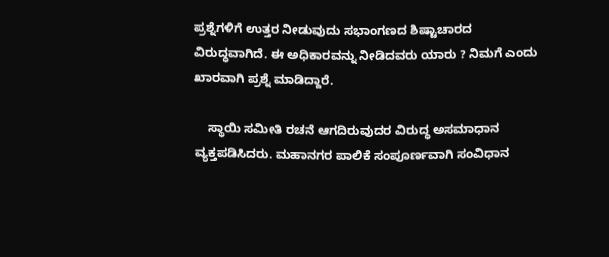ಪ್ರಶ್ನೆಗಳಿಗೆ ಉತ್ತರ ನೀಡುವುದು ಸಭಾಂಗಣದ ಶಿಷ್ಟಾಚಾರದ ವಿರುದ್ಧವಾಗಿದೆ. ಈ ಅಧಿಕಾರವನ್ನು ನೀಡಿದವರು ಯಾರು ? ನಿಮಗೆ ಎಂದು ಖಾರವಾಗಿ ಪ್ರಶ್ನೆ ಮಾಡಿದ್ದಾರೆ.

    ಸ್ಥಾಯಿ ಸಮೀತಿ ರಚನೆ ಆಗದಿರುವುದರ ವಿರುದ್ಧ ಅಸಮಾಧಾನ ವ್ಯಕ್ತಪಡಿಸಿದರು. ಮಹಾನಗರ ಪಾಲಿಕೆ ಸಂಪೂರ್ಣವಾಗಿ ಸಂವಿಧಾನ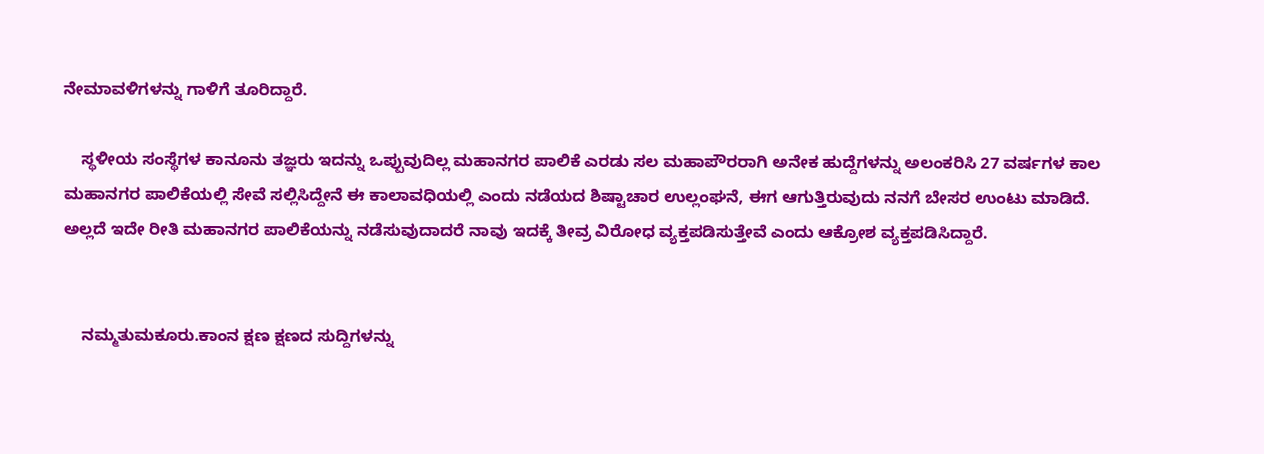ನೇಮಾವಳಿಗಳನ್ನು ಗಾಳಿಗೆ ತೂರಿದ್ದಾರೆ.

    ಸ್ಥಳೀಯ ಸಂಸ್ಥೆಗಳ ಕಾನೂನು ತಜ್ಞರು ಇದನ್ನು ಒಪ್ಪುವುದಿಲ್ಲ ಮಹಾನಗರ ಪಾಲಿಕೆ ಎರಡು ಸಲ ಮಹಾಪೌರರಾಗಿ ಅನೇಕ ಹುದ್ದೆಗಳನ್ನು ಅಲಂಕರಿಸಿ 27 ವರ್ಷಗಳ ಕಾಲ ಮಹಾನಗರ ಪಾಲಿಕೆಯಲ್ಲಿ ಸೇವೆ ಸಲ್ಲಿಸಿದ್ದೇನೆ ಈ ಕಾಲಾವಧಿಯಲ್ಲಿ ಎಂದು ನಡೆಯದ ಶಿಷ್ಟಾಚಾರ ಉಲ್ಲಂಘನೆ, ಈಗ ಆಗುತ್ತಿರುವುದು ನನಗೆ ಬೇಸರ ಉಂಟು ಮಾಡಿದೆ. ಅಲ್ಲದೆ ಇದೇ ರೀತಿ ಮಹಾನಗರ ಪಾಲಿಕೆಯನ್ನು ನಡೆಸುವುದಾದರೆ ನಾವು ಇದಕ್ಕೆ ತೀವ್ರ ವಿರೋಧ ವ್ಯಕ್ತಪಡಿಸುತ್ತೇವೆ ಎಂದು ಆಕ್ರೋಶ ವ್ಯಕ್ತಪಡಿಸಿದ್ದಾರೆ.


    ನಮ್ಮತುಮಕೂರು.ಕಾಂನ ಕ್ಷಣ ಕ್ಷಣದ ಸುದ್ದಿಗಳನ್ನು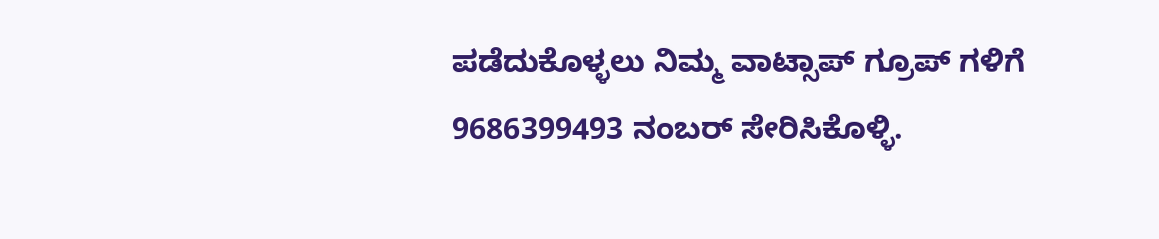ಪಡೆದುಕೊಳ್ಳಲು ನಿಮ್ಮ ವಾಟ್ಸಾಪ್ ಗ್ರೂಪ್ ಗಳಿಗೆ 9686399493 ನಂಬರ್ ಸೇರಿಸಿಕೊಳ್ಳಿ.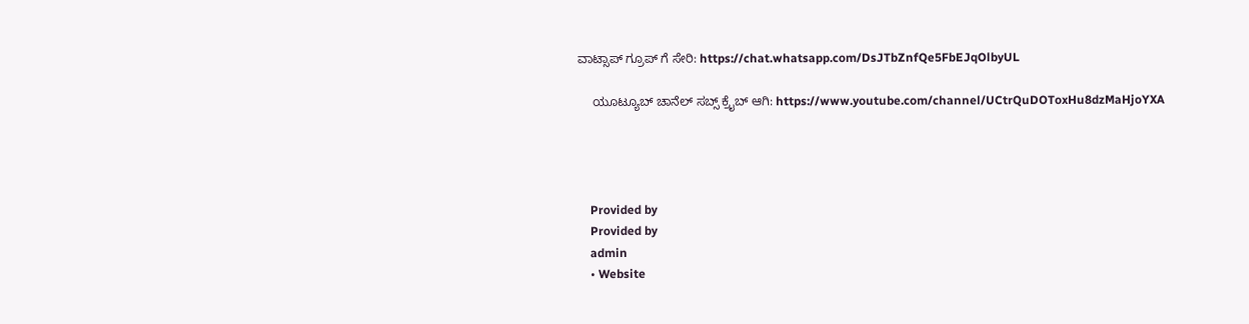ವಾಟ್ಸಾಪ್ ಗ್ರೂಪ್ ಗೆ ಸೇರಿ: https://chat.whatsapp.com/DsJTbZnfQe5FbEJqOlbyUL

    ಯೂಟ್ಯೂಬ್ ಚಾನೆಲ್ ಸಬ್ಸ್ ಕ್ರೈಬ್ ಆಗಿ: https://www.youtube.com/channel/UCtrQuDOToxHu8dzMaHjoYXA




    Provided by
    Provided by
    admin
    • Website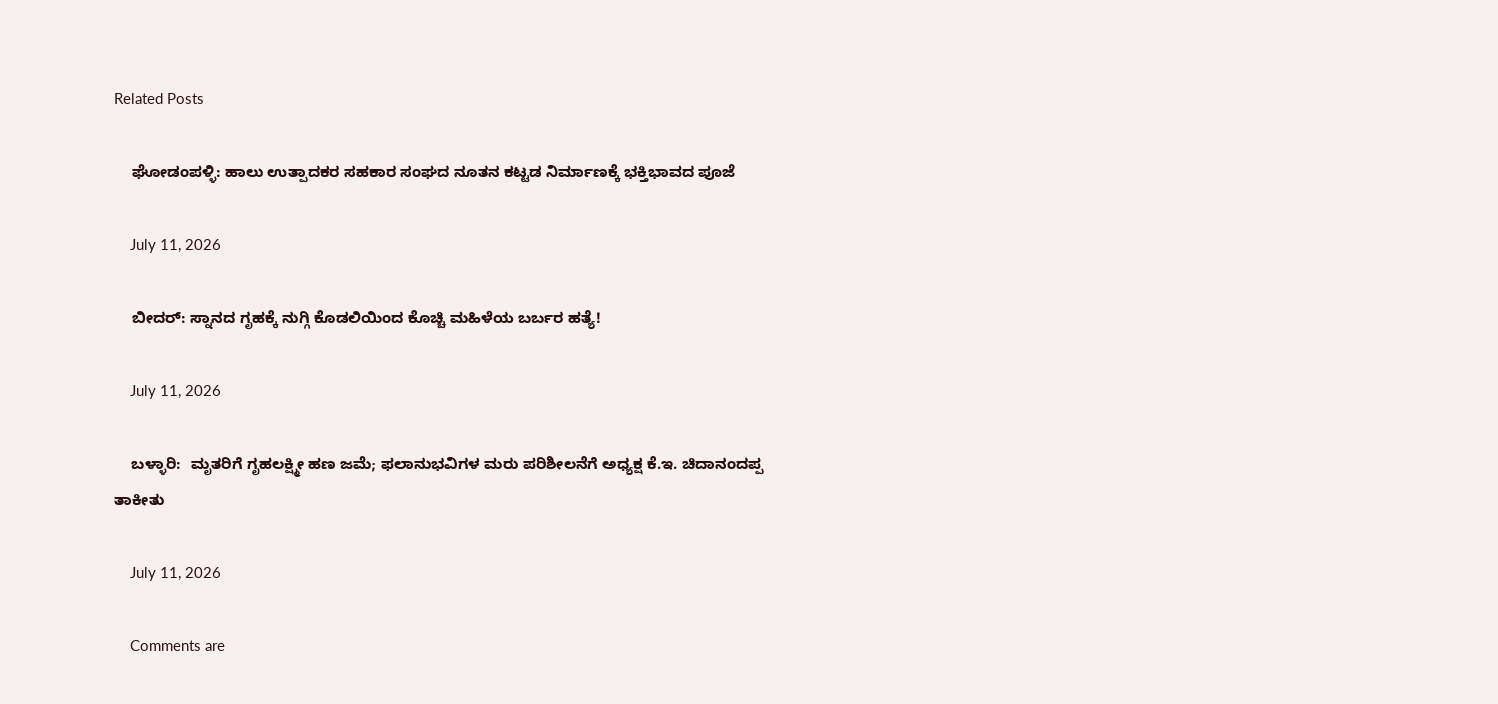Related Posts

    ಘೋಡಂಪಳ್ಳಿ: ಹಾಲು ಉತ್ಪಾದಕರ ಸಹಕಾರ ಸಂಘದ ನೂತನ ಕಟ್ಟಡ ನಿರ್ಮಾಣಕ್ಕೆ ಭಕ್ತಿಭಾವದ ಪೂಜೆ

    July 11, 2026

    ಬೀದರ್: ಸ್ನಾನದ ಗೃಹಕ್ಕೆ ನುಗ್ಗಿ ಕೊಡಲಿಯಿಂದ ಕೊಚ್ಚಿ ಮಹಿಳೆಯ ಬರ್ಬರ ಹತ್ಯೆ!

    July 11, 2026

    ಬಳ್ಳಾರಿ:  ಮೃತರಿಗೆ ಗೃಹಲಕ್ಷ್ಮೀ ಹಣ ಜಮೆ; ಫಲಾನುಭವಿಗಳ ಮರು ಪರಿಶೀಲನೆಗೆ ಅಧ್ಯಕ್ಷ ಕೆ.ಇ. ಚಿದಾನಂದಪ್ಪ ತಾಕೀತು

    July 11, 2026

    Comments are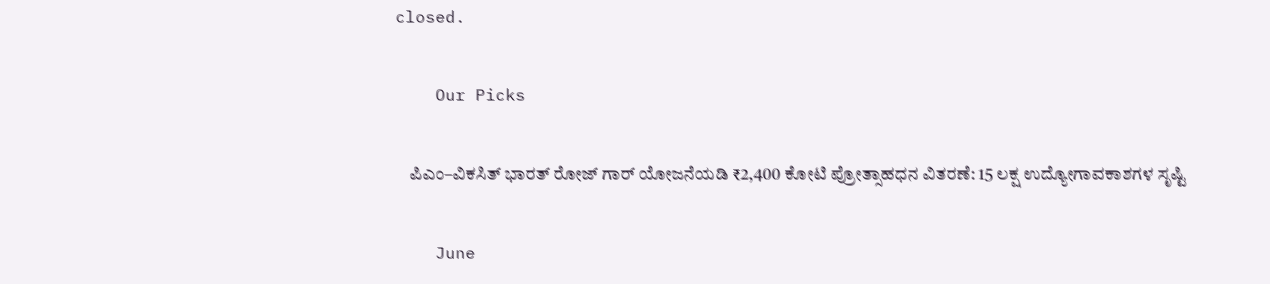closed.

    Our Picks

    ಪಿಎಂ–ವಿಕಸಿತ್ ಭಾರತ್ ರೋಜ್‌ ಗಾರ್ ಯೋಜನೆಯಡಿ ₹2,400 ಕೋಟಿ ಪ್ರೋತ್ಸಾಹಧನ ವಿತರಣೆ: 15 ಲಕ್ಷ ಉದ್ಯೋಗಾವಕಾಶಗಳ ಸೃಷ್ಟಿ

    June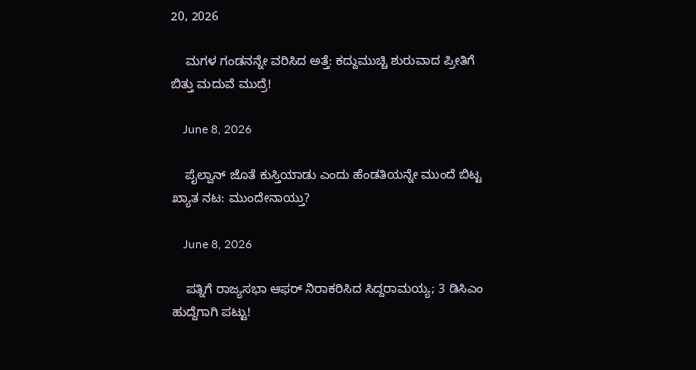20, 2026

    ಮಗಳ ಗಂಡನನ್ನೇ ವರಿಸಿದ ಅತ್ತೆ: ಕದ್ದುಮುಚ್ಚಿ ಶುರುವಾದ ಪ್ರೀತಿಗೆ ಬಿತ್ತು ಮದುವೆ ಮುದ್ರೆ!

    June 8, 2026

    ಪೈಲ್ವಾನ್ ಜೊತೆ ಕುಸ್ತಿಯಾಡು ಎಂದು ಹೆಂಡತಿಯನ್ನೇ ಮುಂದೆ ಬಿಟ್ಟ ಖ್ಯಾತ ನಟ: ಮುಂದೇನಾಯ್ತು?

    June 8, 2026

    ಪತ್ನಿಗೆ ರಾಜ್ಯಸಭಾ ಆಫರ್ ನಿರಾಕರಿಸಿದ ಸಿದ್ದರಾಮಯ್ಯ; 3 ಡಿಸಿಎಂ ಹುದ್ದೆಗಾಗಿ ಪಟ್ಟು!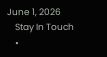June 1, 2026
    Stay In Touch
    •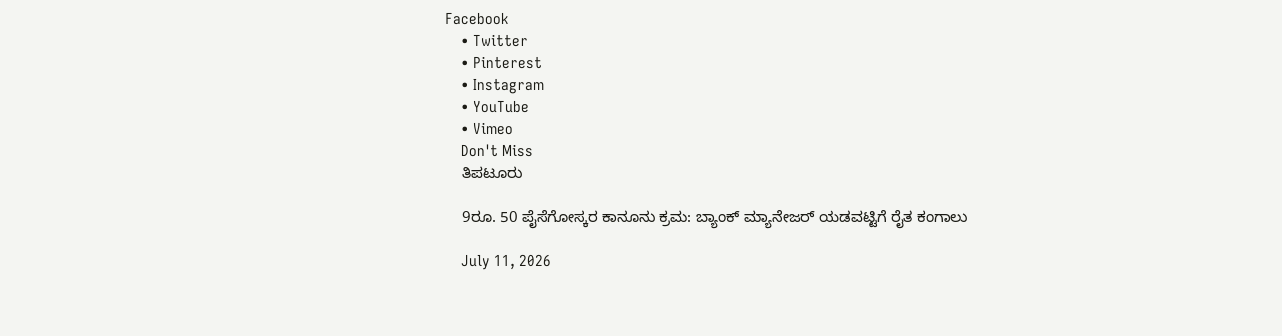Facebook
    • Twitter
    • Pinterest
    • Instagram
    • YouTube
    • Vimeo
    Don't Miss
    ತಿಪಟೂರು

    9ರೂ. 50 ಪೈಸೆಗೋಸ್ಕರ ಕಾನೂನು ಕ್ರಮ: ಬ್ಯಾಂಕ್ ಮ್ಯಾನೇಜರ್ ಯಡವಟ್ಟಿಗೆ ರೈತ ಕಂಗಾಲು

    July 11, 2026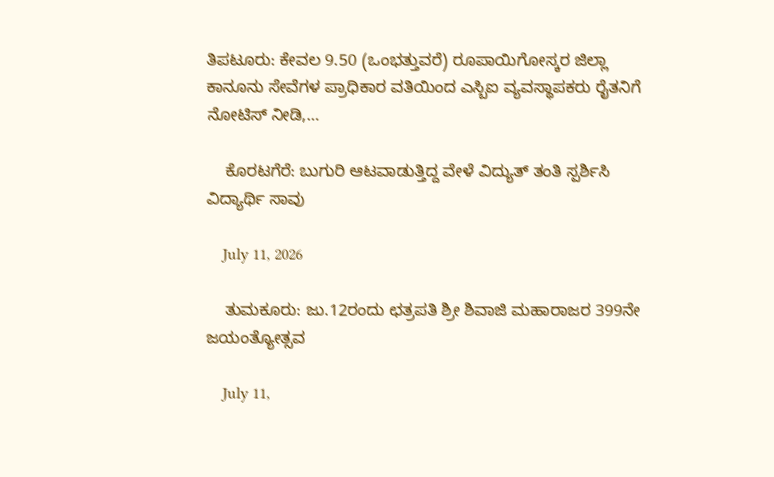ತಿಪಟೂರು: ಕೇವಲ 9.50 (ಒಂಭತ್ತುವರೆ) ರೂಪಾಯಿಗೋಸ್ಕರ ಜಿಲ್ಲಾ ಕಾನೂನು ಸೇವೆಗಳ ಪ್ರಾಧಿಕಾರ ವತಿಯಿಂದ ಎಸ್ಬಿಐ ವ್ಯವಸ್ಥಾಪಕರು ರೈತನಿಗೆ ನೋಟಿಸ್ ನೀಡಿ,…

    ಕೊರಟಗೆರೆ: ಬುಗುರಿ ಆಟವಾಡುತ್ತಿದ್ದ ವೇಳೆ ವಿದ್ಯುತ್ ತಂತಿ ಸ್ಪರ್ಶಿಸಿ ವಿದ್ಯಾರ್ಥಿ ಸಾವು

    July 11, 2026

    ತುಮಕೂರು: ಜು.12ರಂದು ಛತ್ರಪತಿ ಶ್ರೀ ಶಿವಾಜಿ ಮಹಾರಾಜರ 399ನೇ ಜಯಂತ್ಯೋತ್ಸವ

    July 11,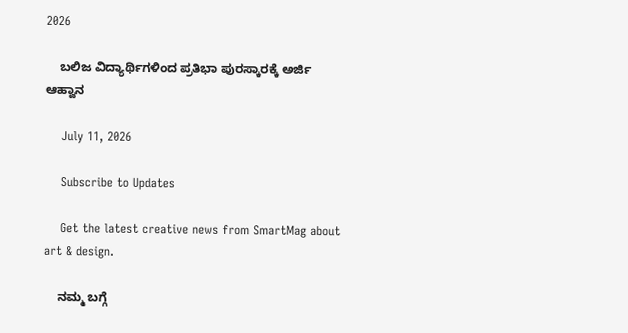2026

    ಬಲಿಜ ವಿದ್ಯಾರ್ಥಿಗಳಿಂದ ಪ್ರತಿಭಾ ಪುರಸ್ಕಾರಕ್ಕೆ ಅರ್ಜಿ ಆಹ್ವಾನ

    July 11, 2026

    Subscribe to Updates

    Get the latest creative news from SmartMag about art & design.

    ನಮ್ಮ ಬಗ್ಗೆ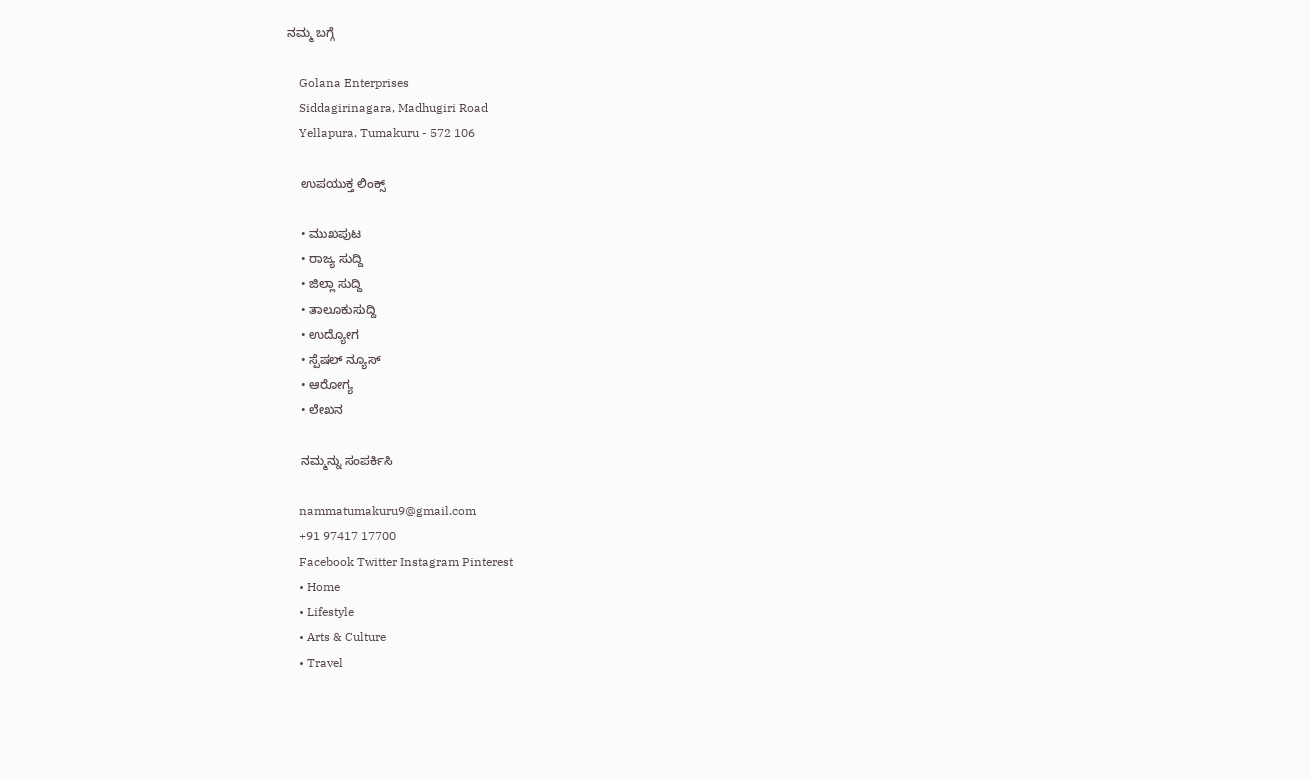ನಮ್ಮ ಬಗ್ಗೆ

    Golana Enterprises
    Siddagirinagara, Madhugiri Road
    Yellapura, Tumakuru - 572 106

    ಉಪಯುಕ್ತ ಲಿಂಕ್ಸ್

    • ಮುಖಪುಟ
    • ರಾಜ್ಯ ಸುದ್ದಿ
    • ಜಿಲ್ಲಾ ಸುದ್ದಿ
    • ತಾಲೂಕುಸುದ್ದಿ
    • ಉದ್ಯೋಗ
    • ಸ್ಪೆಷಲ್ ನ್ಯೂಸ್
    • ಆರೋಗ್ಯ
    • ಲೇಖನ

    ನಮ್ಮನ್ನು ಸಂಪರ್ಕಿಸಿ

    nammatumakuru9@gmail.com
    +91 97417 17700
    Facebook Twitter Instagram Pinterest
    • Home
    • Lifestyle
    • Arts & Culture
    • Travel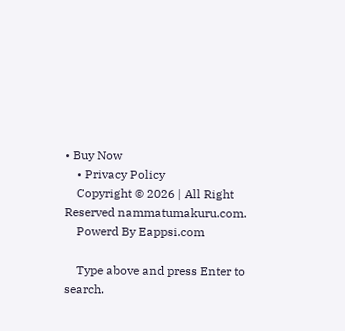• Buy Now
    • Privacy Policy
    Copyright © 2026 | All Right Reserved nammatumakuru.com.
    Powerd By Eappsi.com

    Type above and press Enter to search.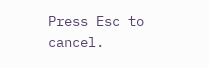Press Esc to cancel.